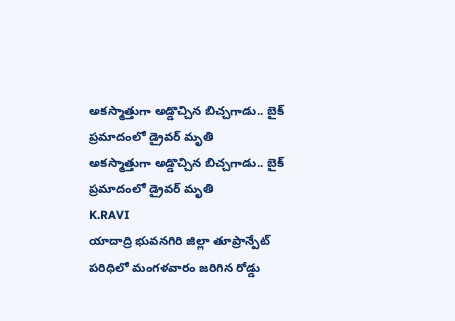అకస్మాత్తుగా అడ్డొచ్చిన బిచ్చగాడు.. బైక్ ప్రమాదంలో డ్రైవర్ మృతి
అకస్మాత్తుగా అడ్డొచ్చిన బిచ్చగాడు.. బైక్ ప్రమాదంలో డ్రైవర్ మృతి
K.RAVI
యాదాద్రి భువనగిరి జిల్లా తూప్రాన్పేట్ పరిధిలో మంగళవారం జరిగిన రోడ్డు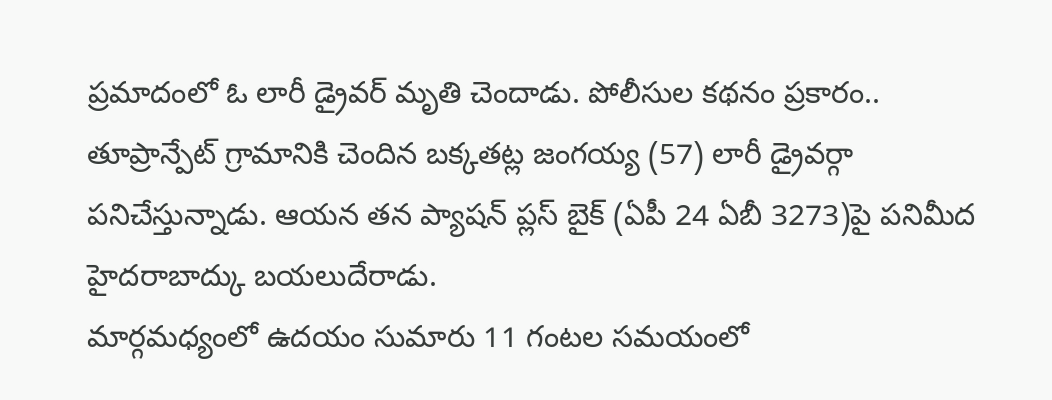ప్రమాదంలో ఓ లారీ డ్రైవర్ మృతి చెందాడు. పోలీసుల కథనం ప్రకారం.. తూప్రాన్పేట్ గ్రామానికి చెందిన బక్కతట్ల జంగయ్య (57) లారీ డ్రైవర్గా పనిచేస్తున్నాడు. ఆయన తన ప్యాషన్ ప్లస్ బైక్ (ఏపీ 24 ఏబీ 3273)పై పనిమీద హైదరాబాద్కు బయలుదేరాడు.
మార్గమధ్యంలో ఉదయం సుమారు 11 గంటల సమయంలో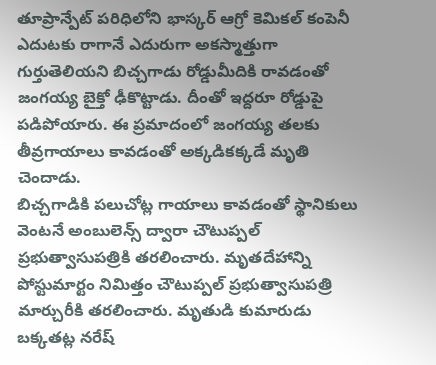తూప్రాన్పేట్ పరిధిలోని భాస్కర్ ఆగ్రో కెమికల్ కంపెనీ ఎదుటకు రాగానే ఎదురుగా అకస్మాత్తుగా గుర్తుతెలియని బిచ్చగాడు రోడ్డుమీదికి రావడంతో జంగయ్య బైక్తో ఢీకొట్టాడు. దీంతో ఇద్దరూ రోడ్డుపై పడిపోయారు. ఈ ప్రమాదంలో జంగయ్య తలకు తీవ్రగాయాలు కావడంతో అక్కడికక్కడే మృతి చెందాడు.
బిచ్చగాడికి పలుచోట్ల గాయాలు కావడంతో స్థానికులు వెంటనే అంబులెన్స్ ద్వారా చౌటుప్పల్ ప్రభుత్వాసుపత్రికి తరలించారు. మృతదేహాన్ని పోస్టుమార్టం నిమిత్తం చౌటుప్పల్ ప్రభుత్వాసుపత్రి మార్చురీకి తరలించారు. మృతుడి కుమారుడు బక్కతట్ల నరేష్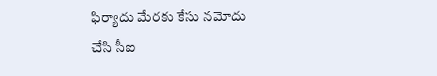ఫిర్యాదు మేరకు కేసు నమోదు చేసి సీఐ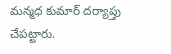మన్మధ కుమార్ దర్యాప్తు చేపట్టారు.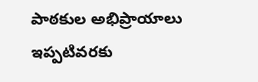పాఠకుల అభిప్రాయాలు
ఇప్పటివరకు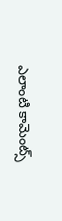ఎలాంటి కామెంట్స్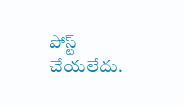పోస్ట్ చేయలేదు.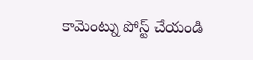కామెంట్ను పోస్ట్ చేయండి